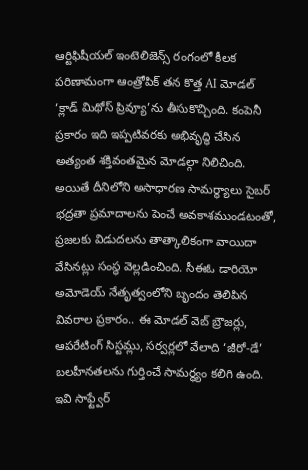ఆర్టిఫిషీయల్ ఇంటెలిజెన్స్ రంగంలో కీలక పరిణామంగా ఆంత్రోపిక్ తన కొత్త AI మోడల్ ‘క్లాడ్ మిథోస్ ప్రివ్యూ’ను తీసుకొచ్చింది. కంపెనీ ప్రకారం ఇది ఇప్పటివరకు అభివృద్ధి చేసిన అత్యంత శక్తివంతమైన మోడల్గా నిలిచింది. అయితే దీనిలోని అసాధారణ సామర్థ్యాలు సైబర్ భద్రతా ప్రమాదాలను పెంచే అవకాశముండటంతో, ప్రజలకు విడుదలను తాత్కాలికంగా వాయిదా వేసినట్లు సంస్థ వెల్లడించింది. సీఈఓ డారియో అమోడెయ్ నేతృత్వంలోని బృందం తెలిపిన వివరాల ప్రకారం.. ఈ మోడల్ వెబ్ బ్రౌజర్లు, ఆపరేటింగ్ సిస్టమ్లు, సర్వర్లలో వేలాది ‘జీరో-డే’ బలహీనతలను గుర్తించే సామర్థ్యం కలిగి ఉంది.
ఇవి సాఫ్ట్వేర్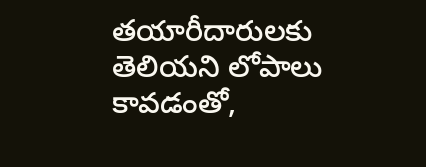తయారీదారులకు తెలియని లోపాలు కావడంతో,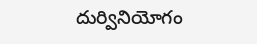దుర్వినియోగం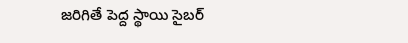జరిగితే పెద్ద స్థాయి సైబర్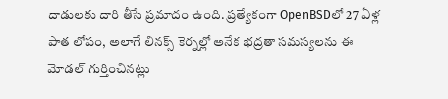దాడులకు దారి తీసే ప్రమాదం ఉంది. ప్రత్యేకంగా OpenBSDలో 27 ఏళ్ల పాత లోపం, అలాగే లినక్స్ కెర్నల్లో అనేక భద్రతా సమస్యలను ఈ మోడల్ గుర్తించినట్లు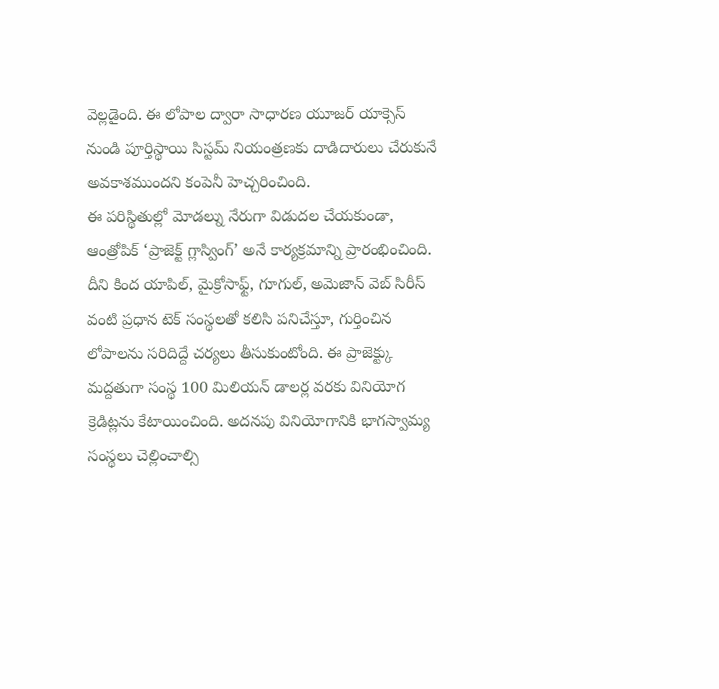వెల్లడైంది. ఈ లోపాల ద్వారా సాధారణ యూజర్ యాక్సెస్ నుండి పూర్తిస్థాయి సిస్టమ్ నియంత్రణకు దాడిదారులు చేరుకునే అవకాశముందని కంపెనీ హెచ్చరించింది.
ఈ పరిస్థితుల్లో మోడల్ను నేరుగా విడుదల చేయకుండా, ఆంత్రోపిక్ ‘ప్రాజెక్ట్ గ్లాస్వింగ్’ అనే కార్యక్రమాన్ని ప్రారంభించింది. దీని కింద యాపిల్, మైక్రోసాఫ్ట్, గూగుల్, అమెజాన్ వెబ్ సిరీస్ వంటి ప్రధాన టెక్ సంస్థలతో కలిసి పనిచేస్తూ, గుర్తించిన లోపాలను సరిదిద్దే చర్యలు తీసుకుంటోంది. ఈ ప్రాజెక్ట్కు మద్దతుగా సంస్థ 100 మిలియన్ డాలర్ల వరకు వినియోగ క్రెడిట్లను కేటాయించింది. అదనపు వినియోగానికి భాగస్వామ్య సంస్థలు చెల్లించాల్సి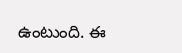ఉంటుంది. ఈ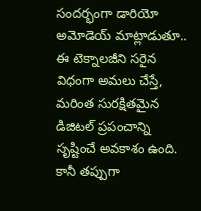సందర్భంగా డారియో అమోడెయ్ మాట్లాడుతూ.. ఈ టెక్నాలజీని సరైన విధంగా అమలు చేస్తే, మరింత సురక్షితమైన డిజిటల్ ప్రపంచాన్ని సృష్టించే అవకాశం ఉంది. కానీ తప్పుగా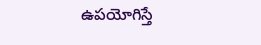ఉపయోగిస్తే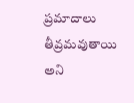ప్రమాదాలు తీవ్రమవుతాయి అని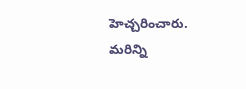హెచ్చరించారు.
మరిన్ని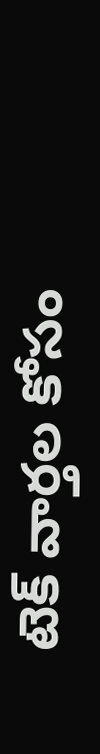టెక్ వార్తల కోసం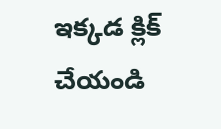ఇక్కడ క్లిక్ చేయండి